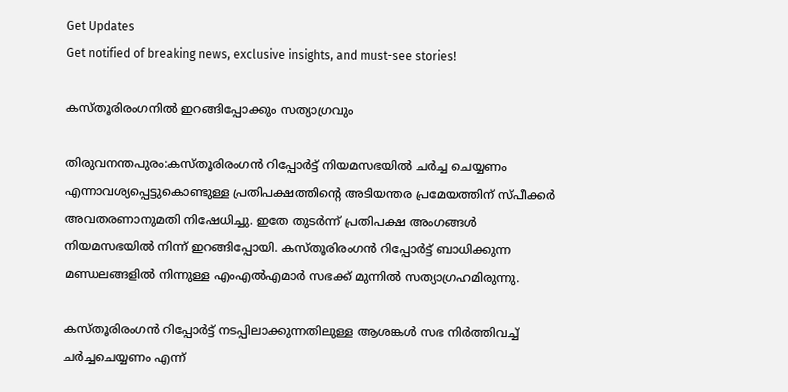Get Updates
Get notified of breaking news, exclusive insights, and must-see stories!

കസ്തൂരിരംഗനില്‍ ഇറങ്ങിപ്പോക്കും സത്യാഗ്രവും

തിരുവനന്തപുരം:കസ്തൂരിരംഗന്‍ റിപ്പോര്‍ട്ട് നിയമസഭയില്‍ ചര്‍ച്ച ചെയ്യണം എന്നാവശ്യപ്പെട്ടുകൊണ്ടുള്ള പ്രതിപക്ഷത്തിന്റെ അടിയന്തര പ്രമേയത്തിന് സ്പീക്കര്‍ അവതരണാനുമതി നിഷേധിച്ചു. ഇതേ തുടര്‍ന്ന് പ്രതിപക്ഷ അംഗങ്ങള്‍ നിയമസഭയില്‍ നിന്ന് ഇറങ്ങിപ്പോയി. കസ്തൂരിരംഗന്‍ റിപ്പോര്‍ട്ട് ബാധിക്കുന്ന മണ്ഡലങ്ങളില്‍ നിന്നുള്ള എംഎല്‍എമാര്‍ സഭക്ക് മുന്നില്‍ സത്യാഗ്രഹമിരുന്നു.

കസ്തൂരിരംഗന്‍ റിപ്പോര്‍ട്ട് നടപ്പിലാക്കുന്നതിലുള്ള ആശങ്കള്‍ സഭ നിര്‍ത്തിവച്ച് ചര്‍ച്ചചെയ്യണം എന്ന്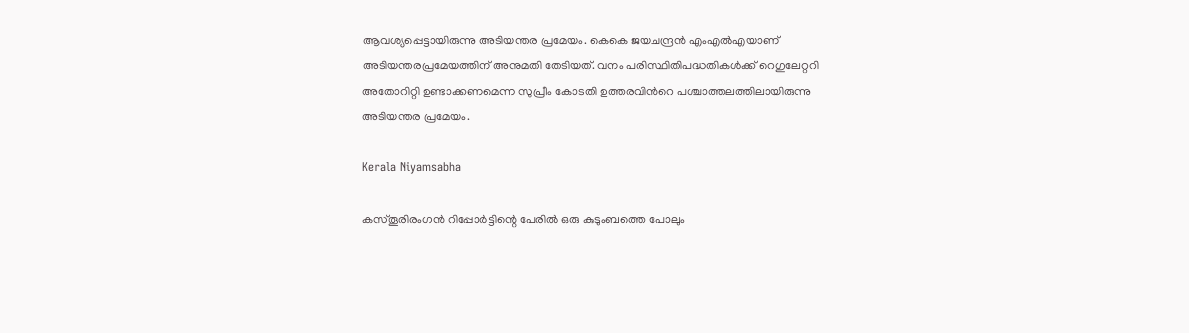ആവശ്യപ്പെട്ടായിരുന്നു അടിയന്തര പ്രമേയം. കെകെ ജയചന്ദ്രന്‍ എംഎല്‍എയാണ് അടിയന്തരപ്രമേയത്തിന് അനുമതി തേടിയത്. വനം പരിസ്ഥിതിപദ്ധതികള്‍ക്ക് റെഗുലേറ്ററി അതോറിറ്റി ഉണ്ടാക്കണമെന്ന സുപ്രീം കോടതി ഉത്തരവിന്‍റെ പശ്ചാത്തലത്തിലായിരുന്നു അടിയന്തര പ്രമേയം.

Kerala Niyamsabha

കസ്തൂരിരംഗന്‍ റിപ്പോര്‍ട്ടിന്റെ പേരില്‍ ഒരു കുടുംബത്തെ പോലും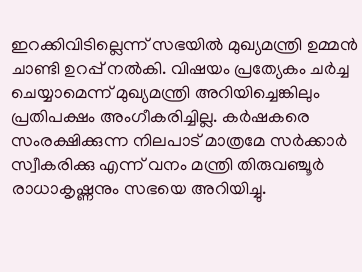ഇറക്കിവിടില്ലെന്ന് സഭയില്‍ മുഖ്യമന്ത്രി ഉമ്മന്‍ ചാണ്ടി ഉറപ്പ് നല്‍കി. വിഷയം പ്രത്യേകം ചര്‍ച്ച ചെയ്യാമെന്ന് മുഖ്യമന്ത്രി അറിയിച്ചെങ്കിലും പ്രതിപക്ഷം അംഗീകരിച്ചില്ല. കര്‍ഷകരെ സംരക്ഷിക്കുന്ന നിലപാട് മാത്രമേ സര്‍ക്കാര്‍ സ്വീകരിക്കു എന്ന് വനം മന്ത്രി തിരുവഞ്ചൂര്‍ രാധാകൃഷ്ണനും സഭയെ അറിയിച്ചു.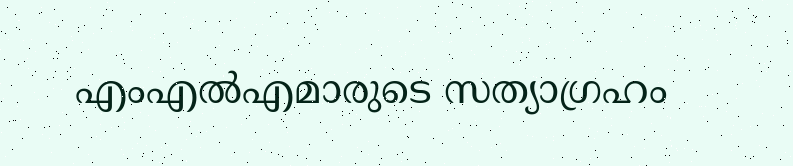എംഎല്‍എമാരുടെ സത്യാഗ്രഹം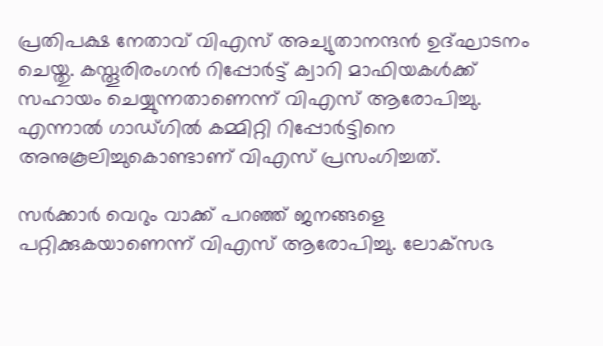പ്രതിപക്ഷ നേതാവ് വിഎസ് അച്യുതാനന്ദന്‍ ഉദ്ഘാടനം ചെയ്തു. കസ്തൂരിരംഗന്‍ റിപ്പോര്‍ട്ട് ക്വാറി മാഫിയകള്‍ക്ക് സഹായം ചെയ്യുന്നതാണെന്ന് വിഎസ് ആരോപിച്ചു. എന്നാല്‍ ഗാഡ്ഗില്‍ കമ്മിറ്റി റിപ്പോര്‍ട്ടിനെ അനുകൂലിച്ചുകൊണ്ടാണ് വിഎസ് പ്രസംഗിച്ചത്.

സര്‍ക്കാര്‍ വെറും വാക്ക് പറഞ്ഞ് ജനങ്ങളെ പറ്റിക്കുകയാണെന്ന് വിഎസ് ആരോപിച്ചു. ലോക്‌സഭ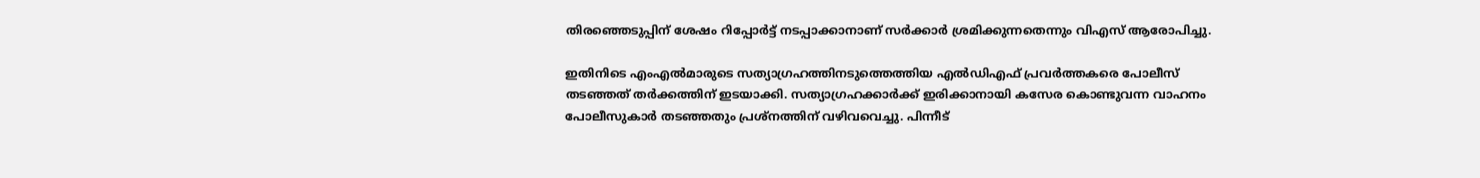തിരഞ്ഞെടുപ്പിന് ശേഷം റിപ്പോര്‍ട്ട് നടപ്പാക്കാനാണ് സര്‍ക്കാര്‍ ശ്രമിക്കുന്നതെന്നും വിഎസ് ആരോപിച്ചു.

ഇതിനിടെ എംഎല്‍മാരുടെ സത്യാഗ്രഹത്തിനടുത്തെത്തിയ എല്‍ഡിഎഫ് പ്രവര്‍ത്തകരെ പോലീസ് തടഞ്ഞത് തര്‍ക്കത്തിന് ഇടയാക്കി. സത്യാഗ്രഹക്കാര്‍ക്ക് ഇരിക്കാനായി കസേര കൊണ്ടുവന്ന വാഹനം പോലീസുകാര്‍ തടഞ്ഞതും പ്രശ്‌നത്തിന് വഴിവവെച്ചു. പിന്നീട്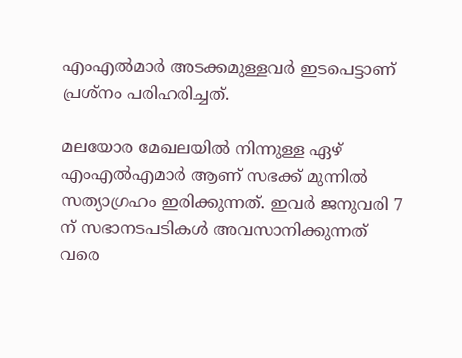എംഎല്‍മാര്‍ അടക്കമുള്ളവര്‍ ഇടപെട്ടാണ് പ്രശ്‌നം പരിഹരിച്ചത്.

മലയോര മേഖലയില്‍ നിന്നുള്ള ഏഴ് എംഎല്‍എമാര്‍ ആണ് സഭക്ക് മുന്നില്‍ സത്യാഗ്രഹം ഇരിക്കുന്നത്. ഇവര്‍ ജനുവരി 7 ന് സഭാനടപടികള്‍ അവസാനിക്കുന്നത് വരെ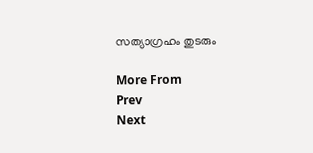സത്യാഗ്രഹം തുടരും

More From
Prev
Next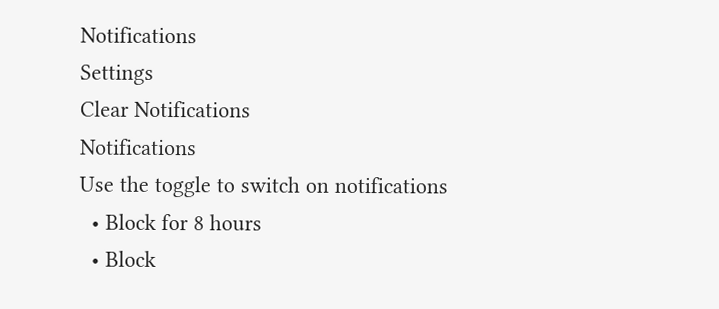Notifications
Settings
Clear Notifications
Notifications
Use the toggle to switch on notifications
  • Block for 8 hours
  • Block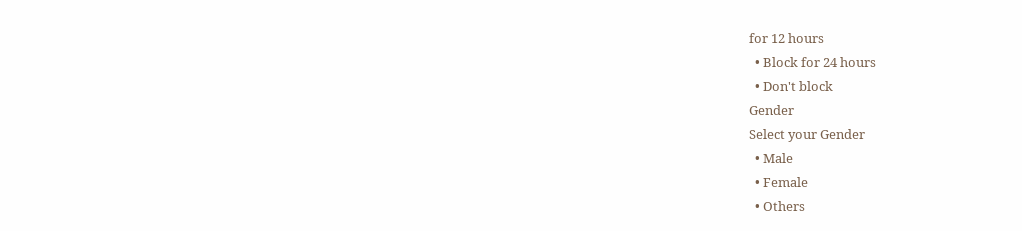for 12 hours
  • Block for 24 hours
  • Don't block
Gender
Select your Gender
  • Male
  • Female
  • Others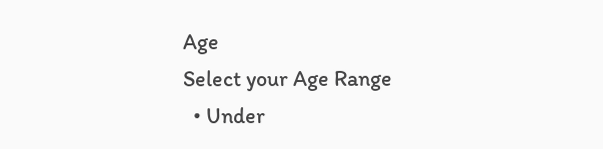Age
Select your Age Range
  • Under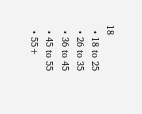18
  • 18 to 25
  • 26 to 35
  • 36 to 45
  • 45 to 55
  • 55+